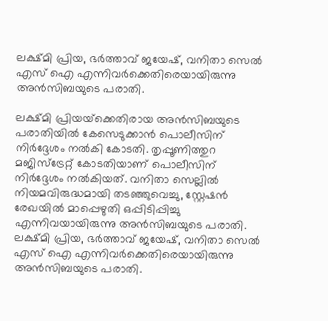ലക്ഷ്‍മി പ്രിയ, ഭർത്താവ് ജയേഷ്, വനിതാ സെൽ എസ് ഐ എന്നിവർക്കെതിരെയായിരുന്നു അൻസിബയുടെ പരാതി.

ലക്ഷ്‍മി പ്രിയയ്‍ക്കെതിരായ അൻസിബയുടെ പരാതിയില്‍ കേസെടുക്കാൻ പൊലീസിന് നിര്‍ദ്ദേശം നല്‍കി കോടതി. തൃപ്പൂണിത്തുറ മജിസ്‍ട്രേറ്റ് കോടതിയാണ് പൊലീസിന് നിര്‍ദ്ദേശം നല്‍കിയത്. വനിതാ സെല്ലിൽ നിയമവിരുദ്ധമായി തടഞ്ഞുവെച്ചു, സ്റ്റേഷൻ രേഖയിൽ മാപ്പെഴുതി ഒപ്പിടിപ്പിച്ചു എന്നിവയായിരുന്നു അൻസിബയുടെ പരാതി. ലക്ഷ്‍മി പ്രിയ, ഭർത്താവ് ജയേഷ്, വനിതാ സെൽ എസ് ഐ എന്നിവർക്കെതിരെയായിരുന്നു അൻസിബയുടെ പരാതി.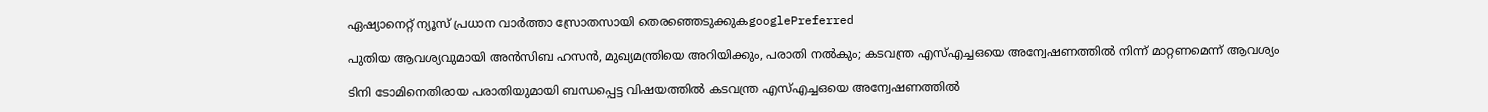ഏഷ്യാനെറ്റ് ന്യൂസ് പ്രധാന വാർത്താ സ്രോതസായി തെരഞ്ഞെടുക്കുകgooglePreferred

പുതിയ ആവശ്യവുമായി അൻസിബ ഹസൻ, മുഖ്യമന്ത്രിയെ അറിയിക്കും, പരാതി നൽകും; കടവന്ത്ര എസ്എച്ചഒയെ അന്വേഷണത്തിൽ നിന്ന് മാറ്റണമെന്ന് ആവശ്യം

ടിനി ടോമിനെതിരായ പരാതിയുമായി ബന്ധപ്പെട്ട വിഷയത്തില്‍ കടവന്ത്ര എസ്എച്ചഒയെ അന്വേഷണത്തിൽ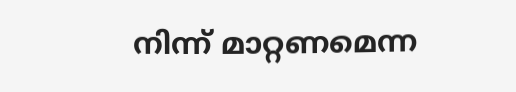നിന്ന് മാറ്റണമെന്ന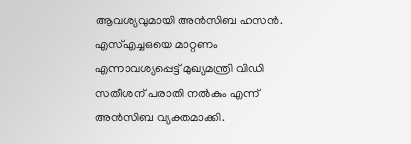ആവശ്യവുമായി അൻസിബ ഹസൻ. എസ്എച്ചഒയെ മാറ്റണം എന്നാവശ്യപ്പെട്ട് മുഖ്യമന്ത്രി വിഡി സതീശന് പരാതി നല്‍കും എന്ന് അൻസിബ വ്യക്തമാക്കി.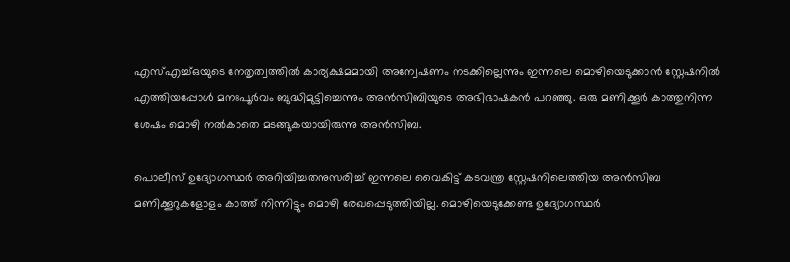എസ്എച്ച്ഒയുടെ നേതൃത്വത്തിൽ കാര്യക്ഷമമായി അന്വേഷണം നടക്കില്ലെന്നും ഇന്നലെ മൊഴിയെടുക്കാൻ സ്റ്റേഷനിൽ എത്തിയപ്പോൾ മനഃപൂർവം ബുദ്ധിമുട്ടിച്ചെന്നും അൻസിബിയുടെ അഭിഭാഷകൻ പറഞ്ഞു. ഒരു മണിക്കൂർ കാത്തുനിന്ന ശേഷം മൊഴി നൽകാതെ മടങ്ങുകയായിരുന്നു അൻസിബ.

പൊലീസ് ഉദ്യോഗസ്ഥര്‍ അറിയിച്ചതനുസരിച്ച് ഇന്നലെ വൈകിട്ട് കടവന്ത്ര സ്റ്റേഷനിലെത്തിയ അന്‍സിബ മണിക്കൂറുകളോളം കാത്ത് നിന്നിട്ടും മൊഴി രേഖപ്പെടുത്തിയില്ല. മൊഴിയെടുക്കേണ്ട ഉദ്യോഗസ്ഥര്‍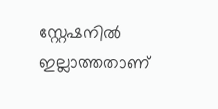സ്റ്റേഷനില്‍ ഇല്ലാത്തതാണ്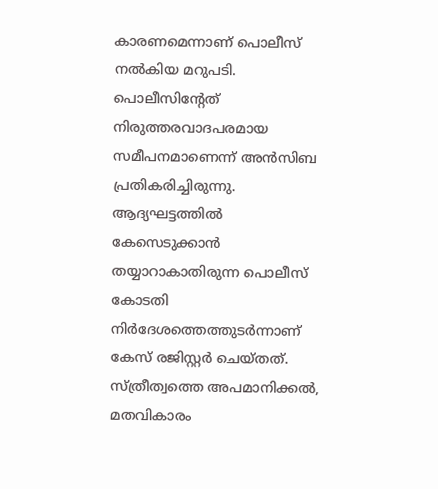കാരണമെന്നാണ് പൊലീസ് നൽകിയ മറുപടി. പൊലീസിന്‍റേത് നിരുത്തരവാദപരമായ സമീപനമാണെന്ന് അന്‍സിബ പ്രതികരിച്ചിരുന്നു. ആദ്യഘട്ടത്തില്‍ കേസെടുക്കാന്‍ തയ്യാറാകാതിരുന്ന പൊലീസ് കോടതി നിര്‍ദേശത്തെത്തുടര്‍ന്നാണ് കേസ് രജിസ്റ്റര്‍ ചെയ്തത്. സ്ത്രീത്വത്തെ അപമാനിക്കല്‍, മതവികാരം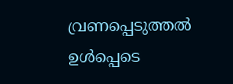വ്രണപ്പെടുത്തല്‍ ഉള്‍പ്പെടെ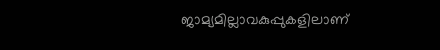ജാമ്യമില്ലാവകുപ്പുകളിലാണ്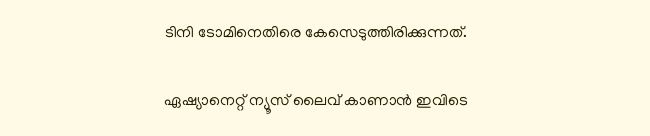ടിനി ടോമിനെതിരെ കേസെടുത്തിരിക്കുന്നത്.

ഏഷ്യാനെറ്റ് ന്യൂസ് ലൈവ് കാണാന്‍ ഇവിടെ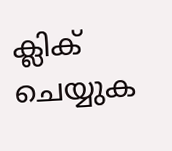ക്ലിക് ചെയ്യുക